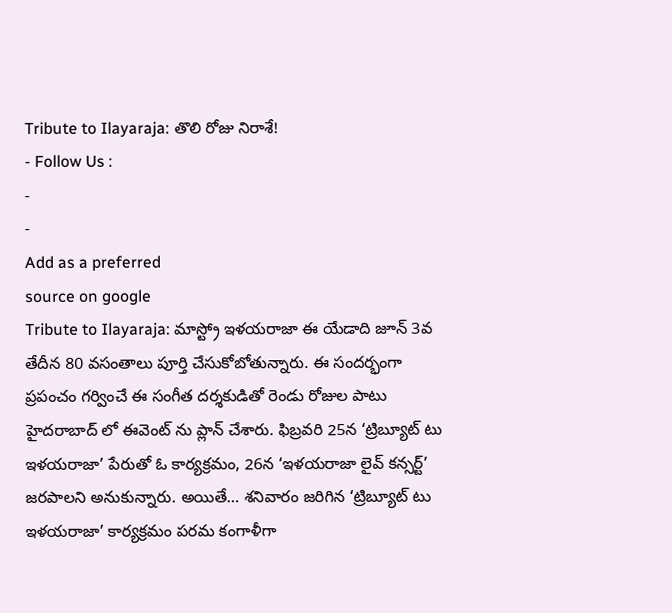Tribute to Ilayaraja: తొలి రోజు నిరాశే!
- Follow Us :
-
-
Add as a preferred
source on google
Tribute to Ilayaraja: మాస్ట్రో ఇళయరాజా ఈ యేడాది జూన్ 3వ తేదీన 80 వసంతాలు పూర్తి చేసుకోబోతున్నారు. ఈ సందర్భంగా ప్రపంచం గర్వించే ఈ సంగీత దర్శకుడితో రెండు రోజుల పాటు హైదరాబాద్ లో ఈవెంట్ ను ప్లాన్ చేశారు. ఫిబ్రవరి 25న ‘ట్రిబ్యూట్ టు ఇళయరాజా’ పేరుతో ఓ కార్యక్రమం, 26న ‘ఇళయరాజా లైవ్ కన్సర్ట్’ జరపాలని అనుకున్నారు. అయితే… శనివారం జరిగిన ‘ట్రిబ్యూట్ టు ఇళయరాజా’ కార్యక్రమం పరమ కంగాళీగా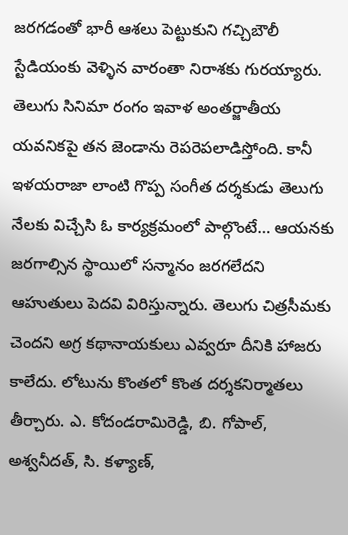జరగడంతో భారీ ఆశలు పెట్టుకుని గచ్చిబౌలీ స్టేడియంకు వెళ్ళిన వారంతా నిరాశకు గురయ్యారు.
తెలుగు సినిమా రంగం ఇవాళ అంతర్జాతీయ యవనికపై తన జెండాను రెపరెపలాడిస్తోంది. కానీ ఇళయరాజా లాంటి గొప్ప సంగీత దర్శకుడు తెలుగు నేలకు విచ్చేసి ఓ కార్యక్రమంలో పాల్గొంటే… ఆయనకు జరగాల్సిన స్థాయిలో సన్మానం జరగలేదని ఆహుతులు పెదవి విరిస్తున్నారు. తెలుగు చిత్రసీమకు చెందని అగ్ర కథానాయకులు ఎవ్వరూ దీనికి హాజరు కాలేదు. లోటును కొంతలో కొంత దర్శకనిర్మాతలు తీర్చారు. ఎ. కోదండరామిరెడ్డి, బి. గోపాల్, అశ్వనీదత్, సి. కళ్యాణ్,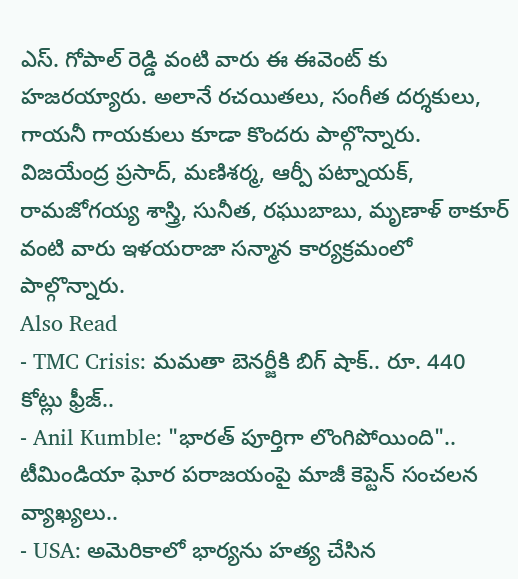ఎస్. గోపాల్ రెడ్డి వంటి వారు ఈ ఈవెంట్ కు హజరయ్యారు. అలానే రచయితలు, సంగీత దర్శకులు, గాయనీ గాయకులు కూడా కొందరు పాల్గొన్నారు. విజయేంద్ర ప్రసాద్, మణిశర్మ, ఆర్పీ పట్నాయక్, రామజోగయ్య శాస్త్రి, సునీత, రఘుబాబు, మృణాళ్ ఠాకూర్ వంటి వారు ఇళయరాజా సన్మాన కార్యక్రమంలో పాల్గొన్నారు.
Also Read
- TMC Crisis: మమతా బెనర్జీకి బిగ్ షాక్.. రూ. 440 కోట్లు ఫ్రీజ్..
- Anil Kumble: "భారత్ పూర్తిగా లొంగిపోయింది".. టీమిండియా ఘోర పరాజయంపై మాజీ కెప్టెన్ సంచలన వ్యాఖ్యలు..
- USA: అమెరికాలో భార్యను హత్య చేసిన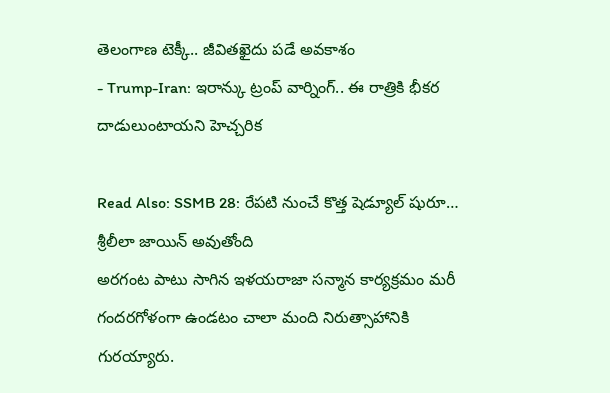తెలంగాణ టెక్కీ.. జీవితఖైదు పడే అవకాశం
- Trump-Iran: ఇరాన్కు ట్రంప్ వార్నింగ్.. ఈ రాత్రికి భీకర దాడులుంటాయని హెచ్చరిక

Read Also: SSMB 28: రేపటి నుంచే కొత్త షెడ్యూల్ షురూ… శ్రీలీలా జాయిన్ అవుతోంది
అరగంట పాటు సాగిన ఇళయరాజా సన్మాన కార్యక్రమం మరీ గందరగోళంగా ఉండటం చాలా మంది నిరుత్సాహానికి గురయ్యారు.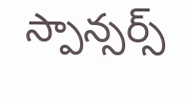స్పాన్సర్స్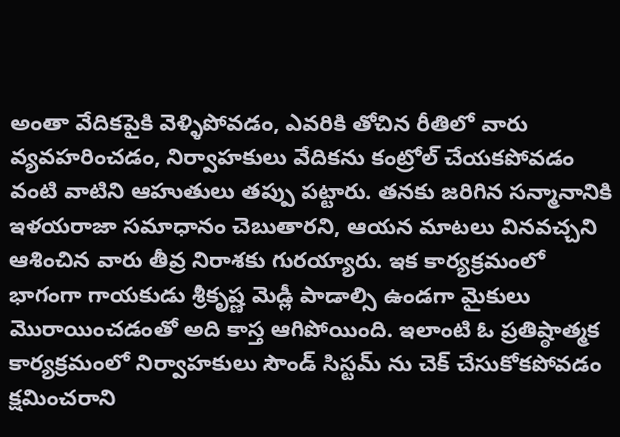అంతా వేదికపైకి వెళ్ళిపోవడం, ఎవరికి తోచిన రీతిలో వారు వ్యవహరించడం, నిర్వాహకులు వేదికను కంట్రోల్ చేయకపోవడం వంటి వాటిని ఆహుతులు తప్పు పట్టారు. తనకు జరిగిన సన్మానానికి ఇళయరాజా సమాధానం చెబుతారని, ఆయన మాటలు వినవచ్చని ఆశించిన వారు తీవ్ర నిరాశకు గురయ్యారు. ఇక కార్యక్రమంలో భాగంగా గాయకుడు శ్రీకృష్ణ మెడ్లీ పాడాల్సి ఉండగా మైకులు మొరాయించడంతో అది కాస్త ఆగిపోయింది. ఇలాంటి ఓ ప్రతిష్ఠాత్మక కార్యక్రమంలో నిర్వాహకులు సౌండ్ సిస్టమ్ ను చెక్ చేసుకోకపోవడం క్షమించరాని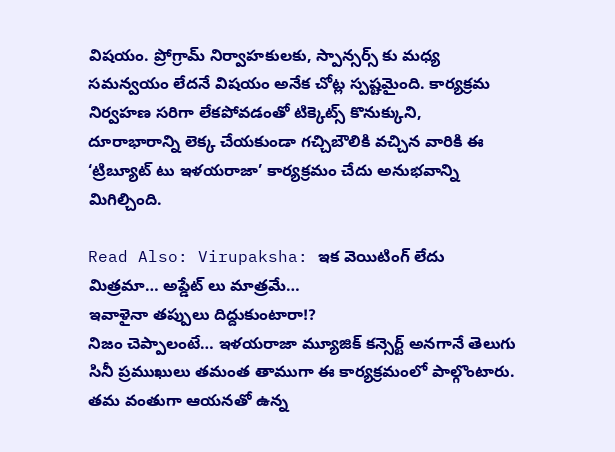విషయం. ప్రోగ్రామ్ నిర్వాహకులకు, స్పాన్సర్స్ కు మధ్య సమన్వయం లేదనే విషయం అనేక చోట్ల స్పష్టమైంది. కార్యక్రమ నిర్వహణ సరిగా లేకపోవడంతో టిక్కెట్స్ కొనుక్కుని, దూరాభారాన్ని లెక్క చేయకుండా గచ్చిబౌలికి వచ్చిన వారికి ఈ ‘ట్రిబ్యూట్ టు ఇళయరాజా’ కార్యక్రమం చేదు అనుభవాన్ని మిగిల్చింది.

Read Also: Virupaksha: ఇక వెయిటింగ్ లేదు మిత్రమా… అప్డేట్ లు మాత్రమే…
ఇవాళైనా తప్పులు దిద్దుకుంటారా!?
నిజం చెప్పాలంటే… ఇళయరాజా మ్యూజిక్ కన్సెర్ట్ అనగానే తెలుగు సినీ ప్రముఖులు తమంత తాముగా ఈ కార్యక్రమంలో పాల్గొంటారు. తమ వంతుగా ఆయనతో ఉన్న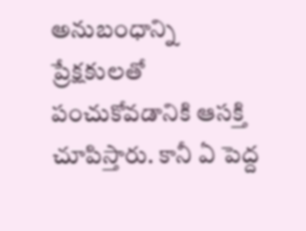అనుబంధాన్ని ప్రేక్షకులతో పంచుకోవడానికి ఆసక్తి చూపిస్తారు. కానీ ఏ పెద్ద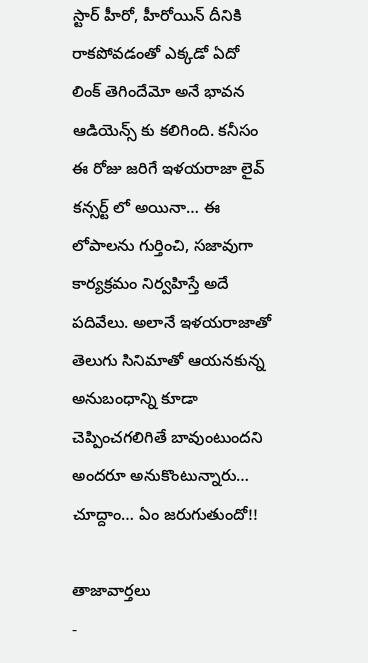స్టార్ హీరో, హీరోయిన్ దీనికి రాకపోవడంతో ఎక్కడో ఏదో లింక్ తెగిందేమో అనే భావన ఆడియెన్స్ కు కలిగింది. కనీసం ఈ రోజు జరిగే ఇళయరాజా లైవ్ కన్సర్ట్ లో అయినా… ఈ లోపాలను గుర్తించి, సజావుగా కార్యక్రమం నిర్వహిస్తే అదే పదివేలు. అలానే ఇళయరాజాతో తెలుగు సినిమాతో ఆయనకున్న అనుబంధాన్ని కూడా చెప్పించగలిగితే బావుంటుందని అందరూ అనుకొంటున్నారు… చూద్దాం… ఏం జరుగుతుందో!!

తాజావార్తలు
-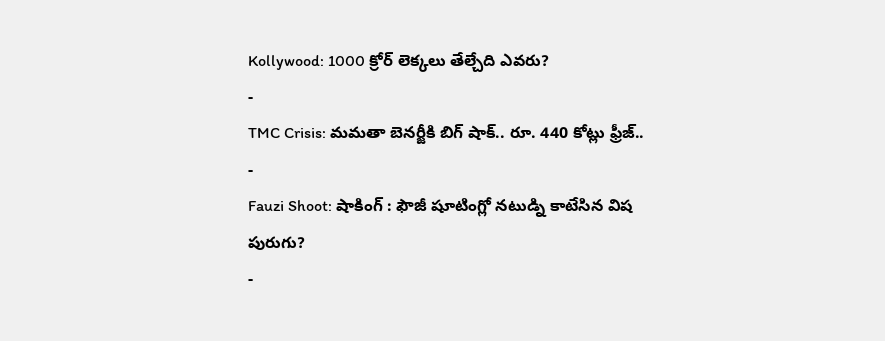Kollywood: 1000 క్రోర్ లెక్కలు తేల్చేది ఎవరు?
-
TMC Crisis: మమతా బెనర్జీకి బిగ్ షాక్.. రూ. 440 కోట్లు ఫ్రీజ్..
-
Fauzi Shoot: షాకింగ్ : ఫౌజీ షూటింగ్లో నటుడ్ని కాటేసిన విష పురుగు?
-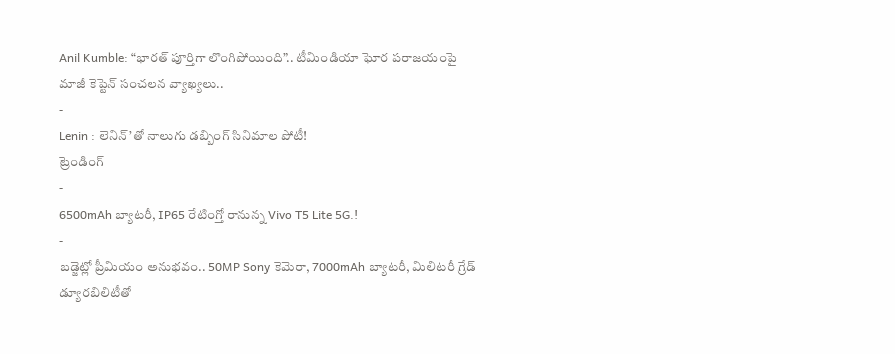Anil Kumble: “భారత్ పూర్తిగా లొంగిపోయింది”.. టీమిండియా ఘోర పరాజయంపై మాజీ కెప్టెన్ సంచలన వ్యాఖ్యలు..
-
Lenin : లెనిన్’తో నాలుగు డబ్బింగ్ సినిమాల పోటీ!
ట్రెండింగ్
-
6500mAh బ్యాటరీ, IP65 రేటింగ్తో రానున్న Vivo T5 Lite 5G.!
-
బడ్జెట్లో ప్రీమియం అనుభవం.. 50MP Sony కెమెరా, 7000mAh బ్యాటరీ, మిలిటరీ గ్రేడ్ డ్యూరబిలిటీతో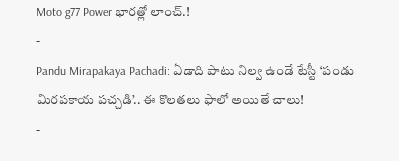Moto g77 Power భారత్లో లాంచ్.!
-
Pandu Mirapakaya Pachadi: ఏడాది పాటు నిల్వ ఉండే టేస్టీ ‘పండు మిరపకాయ పచ్చడి’.. ఈ కొలతలు ఫాలో అయితే చాలు!
-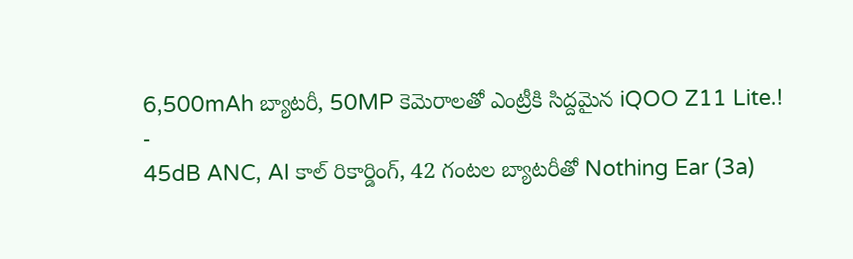6,500mAh బ్యాటరీ, 50MP కెమెరాలతో ఎంట్రీకి సిద్దమైన iQOO Z11 Lite.!
-
45dB ANC, AI కాల్ రికార్డింగ్, 42 గంటల బ్యాటరీతో Nothing Ear (3a)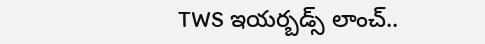TWS ఇయర్బడ్స్ లాంచ్..